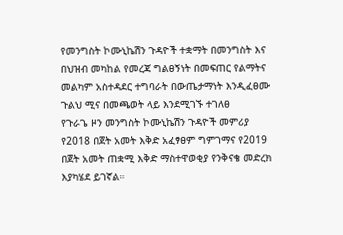የመንግስት ኮሙኒኬሽን ጉዳዮች ተቋማት በመንግስት እና በህዝብ መካከል የመረጃ ግልፀኝነት በመፍጠር የልማትና መልካም አስተዳደር ተግባራት በውጤታማነት እንዲፈፀሙ ጉልህ ሚና በመጫወት ላይ እንደሚገኙ ተገለፀ
የጉራጌ ዞን መንግስት ኮሙኒኬሽን ጉዳዮች መምሪያ የ2018 በጀት አመት እቅድ አፈፃፀም ግምገማና የ2019 በጀት አመት ጠቋሚ እቅድ ማስተዋወቂያ የንቅናቄ መድረክ እያካሄደ ይገኛል።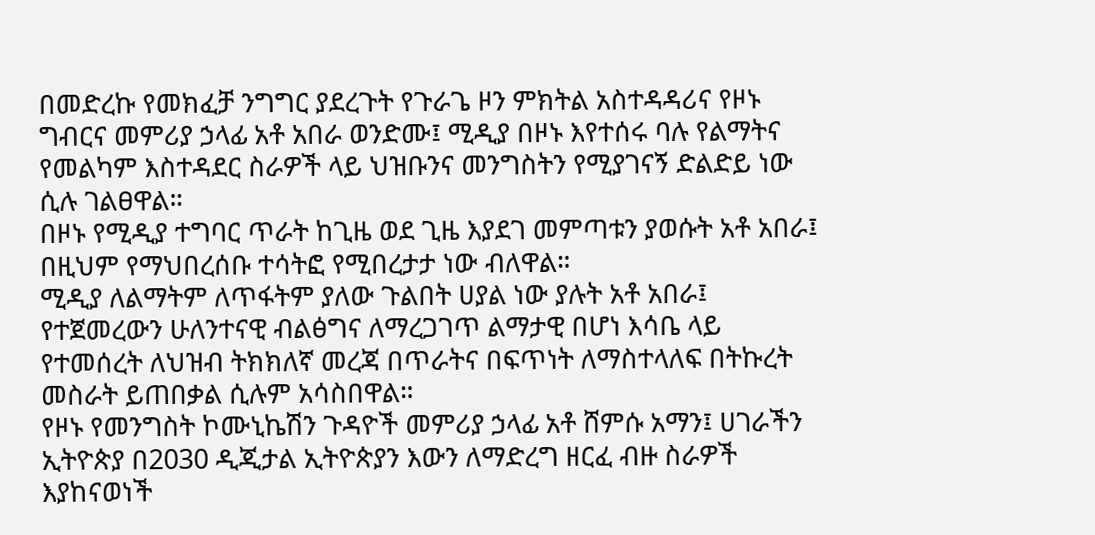በመድረኩ የመክፈቻ ንግግር ያደረጉት የጉራጌ ዞን ምክትል አስተዳዳሪና የዞኑ ግብርና መምሪያ ኃላፊ አቶ አበራ ወንድሙ፤ ሚዲያ በዞኑ እየተሰሩ ባሉ የልማትና የመልካም እስተዳደር ስራዎች ላይ ህዝቡንና መንግስትን የሚያገናኝ ድልድይ ነው ሲሉ ገልፀዋል።
በዞኑ የሚዲያ ተግባር ጥራት ከጊዜ ወደ ጊዜ እያደገ መምጣቱን ያወሱት አቶ አበራ፤ በዚህም የማህበረሰቡ ተሳትፎ የሚበረታታ ነው ብለዋል።
ሚዲያ ለልማትም ለጥፋትም ያለው ጉልበት ሀያል ነው ያሉት አቶ አበራ፤ የተጀመረውን ሁለንተናዊ ብልፅግና ለማረጋገጥ ልማታዊ በሆነ እሳቤ ላይ የተመሰረት ለህዝብ ትክክለኛ መረጃ በጥራትና በፍጥነት ለማስተላለፍ በትኩረት መስራት ይጠበቃል ሲሉም አሳስበዋል።
የዞኑ የመንግስት ኮሙኒኬሽን ጉዳዮች መምሪያ ኃላፊ አቶ ሸምሱ አማን፤ ሀገራችን ኢትዮጵያ በ2030 ዲጂታል ኢትዮጵያን እውን ለማድረግ ዘርፈ ብዙ ስራዎች እያከናወነች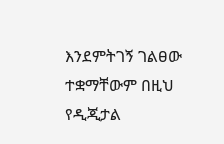እንደምትገኝ ገልፀው ተቋማቸውም በዚህ የዲጂታል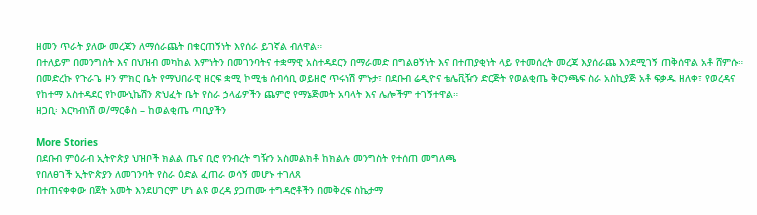ዘመን ጥራት ያለው መረጃን ለማሰራጨት በቁርጠኝነት እየሰራ ይገኛል ብለዋል።
በተለይም በመንግስት እና በህዝብ መካከል እምነትን በመገንባትና ተቋማዊ አስተዳደርን በማራመድ በግልፀኝነት እና በተጠያቂነት ላይ የተመሰረት መረጃ እያሰራጨ እንደሚገኝ ጠቅሰዋል አቶ ሸምሱ።
በመድረኩ የጉራጌ ዞን ምክር ቤት የማህበራዊ ዘርፍ ቋሚ ኮሚቴ ሰብሳቢ ወይዘሮ ጥሩነሽ ምኑታ፣ በደቡብ ሬዲዮና ቴሌቪዥን ድርጅት የወልቂጤ ቅርንጫፍ ስራ አስኪያጅ አቶ ፍቃዱ ዘለቀ፣ የወረዳና የከተማ አስተዳደር የኮሙኒኬሽን ጽህፈት ቤት የስራ ኃላፊዎችን ጨምሮ የማኔጅመት አባላት እና ሌሎችም ተገኝተዋል።
ዘጋቢ፡ እርካብነሽ ወ/ማርቆስ – ከወልቂጤ ጣቢያችን

More Stories
በደቡብ ምዕራብ ኢትዮጵያ ህዝቦች ክልል ጤና ቢሮ የንብረት ግዥን አስመልክቶ ከክልሉ መንግስት የተሰጠ መግለጫ
የበለፀገች ኢትዮጵያን ለመገንባት የስራ ዕድል ፈጠራ ወሳኝ መሆኑ ተገለጸ
በተጠናቀቀው በጀት አመት እንደሀገርም ሆነ ልዩ ወረዳ ያጋጠሙ ተግዳሮቶችን በመቅረፍ ስኬታማ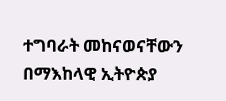ተግባራት መከናወናቸውን በማእከላዊ ኢትዮጵያ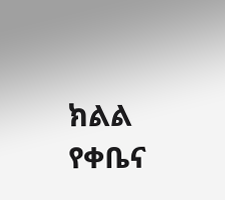ክልል የቀቤና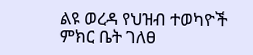ልዩ ወረዳ የህዝብ ተወካዮች ምክር ቤት ገለፀ